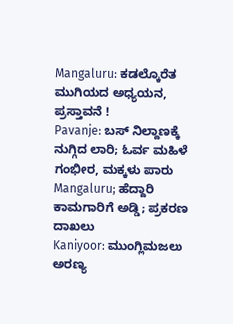Mangaluru: ಕಡಲ್ಕೊರೆತ ಮುಗಿಯದ ಅಧ್ಯಯನ, ಪ್ರಸ್ತಾವನೆ !
Pavanje: ಬಸ್ ನಿಲ್ದಾಣಕ್ಕೆ ನುಗ್ಗಿದ ಲಾರಿ; ಓರ್ವ ಮಹಿಳೆ ಗಂಭೀರ, ಮಕ್ಕಳು ಪಾರು
Mangaluru; ಹೆದ್ದಾರಿ ಕಾಮಗಾರಿಗೆ ಅಡ್ಡಿ; ಪ್ರಕರಣ ದಾಖಲು
Kaniyoor: ಮುಂಗ್ಲಿಮಜಲು ಅರಣ್ಯ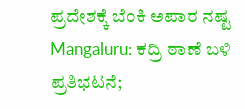ಪ್ರದೇಶಕ್ಕೆ ಬೆಂಕಿ ಅಪಾರ ನಷ್ಟ
Mangaluru: ಕದ್ರಿ ಠಾಣೆ ಬಳಿ ಪ್ರತಿಭಟನೆ;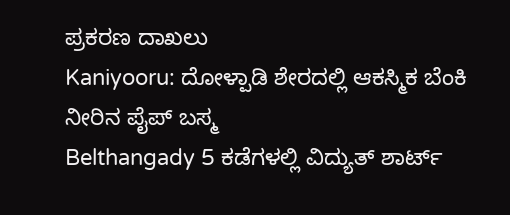ಪ್ರಕರಣ ದಾಖಲು
Kaniyooru: ದೋಳ್ಪಾಡಿ ಶೇರದಲ್ಲಿ ಆಕಸ್ಮಿಕ ಬೆಂಕಿ ನೀರಿನ ಪೈಪ್ ಬಸ್ಮ
Belthangady 5 ಕಡೆಗಳಲ್ಲಿ ವಿದ್ಯುತ್ ಶಾರ್ಟ್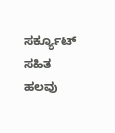ಸರ್ಕ್ಯೂಟ್ ಸಹಿತ ಹಲವು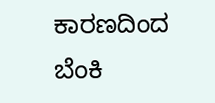ಕಾರಣದಿಂದ ಬೆಂಕಿ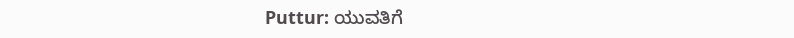Puttur: ಯುವತಿಗೆ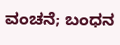ವಂಚನೆ; ಬಂಧನ